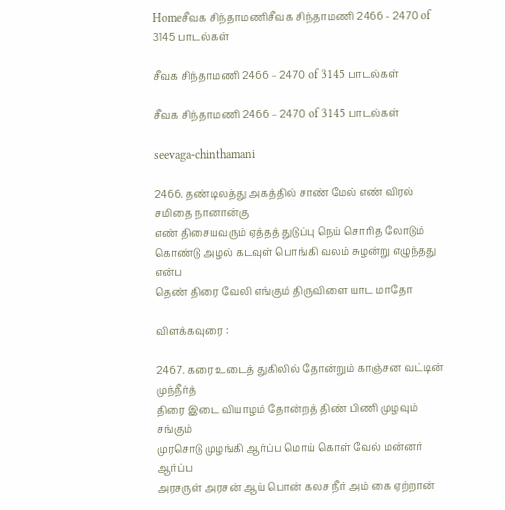Homeசீவக சிந்தாமணிசீவக சிந்தாமணி 2466 - 2470 of 3145 பாடல்கள்

சீவக சிந்தாமணி 2466 – 2470 of 3145 பாடல்கள்

சீவக சிந்தாமணி 2466 – 2470 of 3145 பாடல்கள்

seevaga-chinthamani

2466. தண்டிலத்து அகத்தில் சாண் மேல் எண் விரல் சமிதை நானான்கு
எண் திசையவரும் ஏத்தத் துடுப்பு நெய் சொரித லோடும்
கொண்டு அழல் கடவுள் பொங்கி வலம் சுழன்று எழுந்தது என்ப
தெண் திரை வேலி எங்கும் திருவிளை யாட மாதோ

விளக்கவுரை :

2467. கரை உடைத் துகிலில் தோன்றும் காஞ்சன வட்டின் முந்நீர்த்
திரை இடை வியாழம் தோன்றத் திண் பிணி முழவும் சங்கும்
முரசொடு முழங்கி ஆர்ப்ப மொய் கொள் வேல் மன்னர் ஆர்ப்ப
அரசருள் அரசன் ஆய் பொன் கலச நீர் அம் கை ஏற்றான்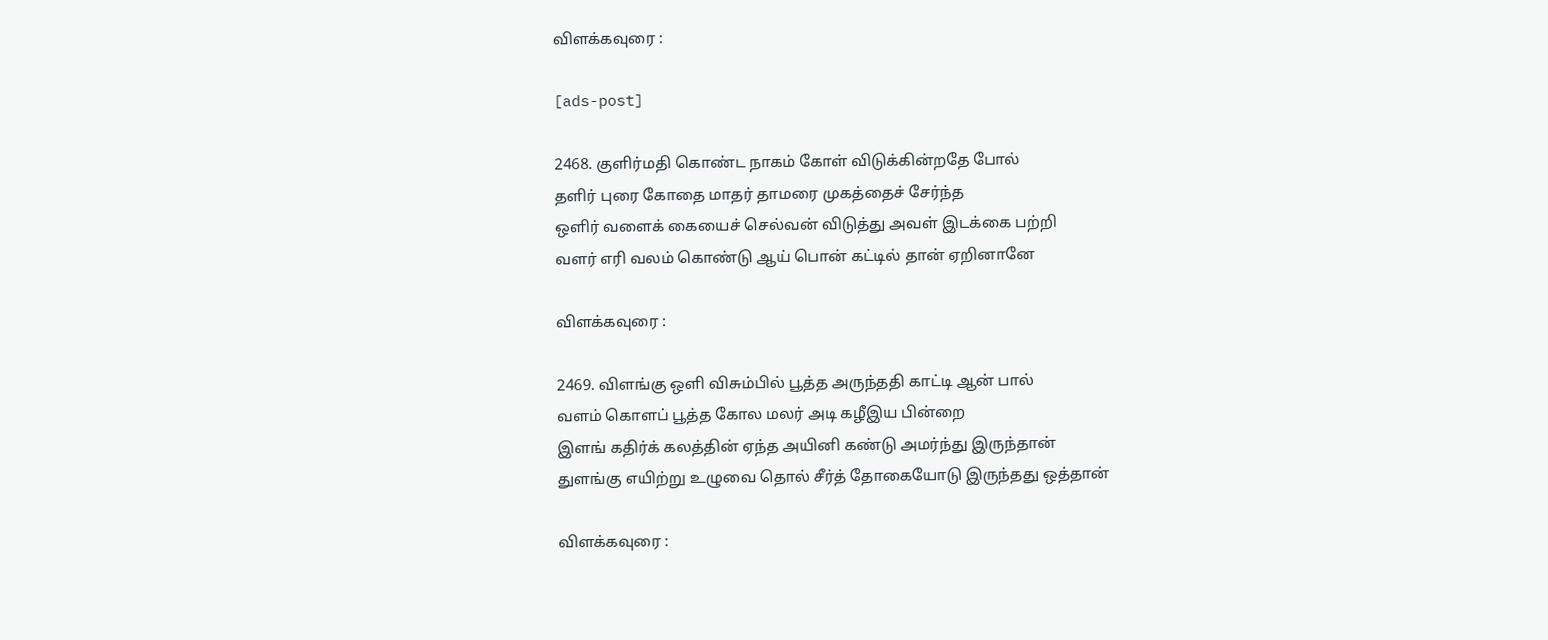விளக்கவுரை :

[ads-post]

2468. குளிர்மதி கொண்ட நாகம் கோள் விடுக்கின்றதே போல்
தளிர் புரை கோதை மாதர் தாமரை முகத்தைச் சேர்ந்த
ஒளிர் வளைக் கையைச் செல்வன் விடுத்து அவள் இடக்கை பற்றி
வளர் எரி வலம் கொண்டு ஆய் பொன் கட்டில் தான் ஏறினானே

விளக்கவுரை :

2469. விளங்கு ஒளி விசும்பில் பூத்த அருந்ததி காட்டி ஆன் பால்
வளம் கொளப் பூத்த கோல மலர் அடி கழீஇய பின்றை
இளங் கதிர்க் கலத்தின் ஏந்த அயினி கண்டு அமர்ந்து இருந்தான்
துளங்கு எயிற்று உழுவை தொல் சீர்த் தோகையோடு இருந்தது ஒத்தான்

விளக்கவுரை :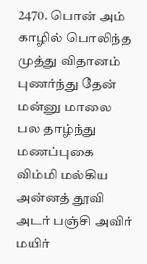2470. பொன் அம் காழில் பொலிந்த முத்து விதானம் புணர்ந்து தேன்
மன்னு மாலை பல தாழ்ந்து மணப்புகை விம்மி மல்கிய
அன்னத் தூவி அடர் பஞ்சி அவிர் மயிர்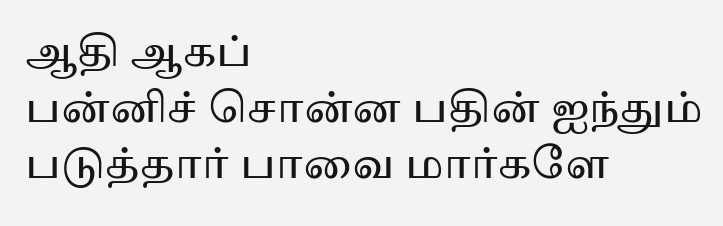ஆதி ஆகப்
பன்னிச் சொன்ன பதின் ஐந்தும் படுத்தார் பாவை மார்களே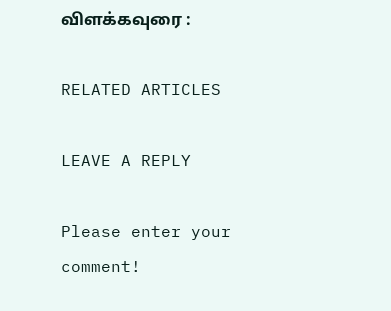விளக்கவுரை :

RELATED ARTICLES

LEAVE A REPLY

Please enter your comment!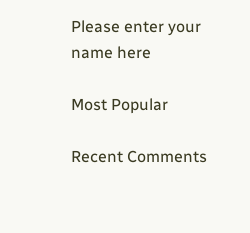Please enter your name here

Most Popular

Recent Comments